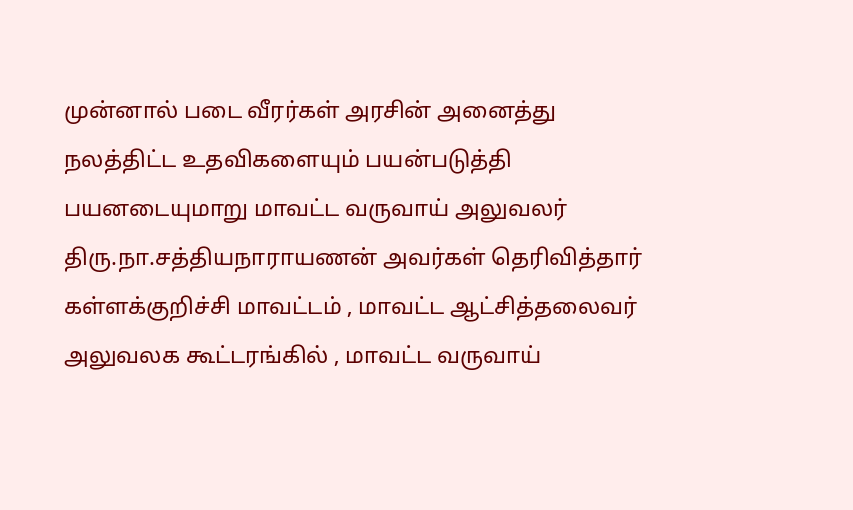முன்னால் படை வீரர்கள் அரசின் அனைத்து நலத்திட்ட உதவிகளையும் பயன்படுத்தி பயனடையுமாறு மாவட்ட வருவாய் அலுவலர் திரு.நா.சத்தியநாராயணன் அவர்கள் தெரிவித்தார்
கள்ளக்குறிச்சி மாவட்டம் , மாவட்ட ஆட்சித்தலைவர் அலுவலக கூட்டரங்கில் , மாவட்ட வருவாய்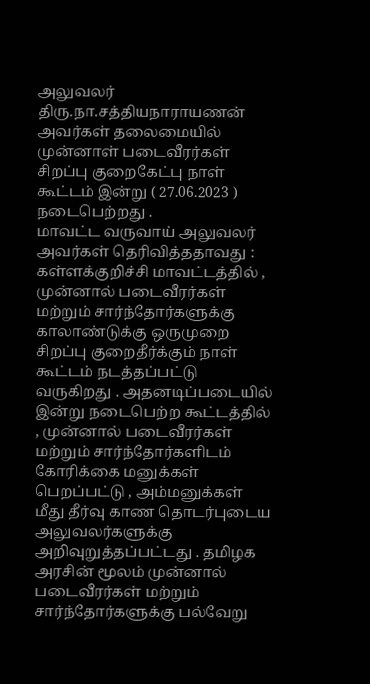அலுவலர் திரு.நா.சத்தியநாராயணன் அவர்கள் தலைமையில் முன்னாள் படைவீரர்கள் சிறப்பு குறைகேட்பு நாள் கூட்டம் இன்று ( 27.06.2023 ) நடைபெற்றது .
மாவட்ட வருவாய் அலுவலர் அவர்கள் தெரிவித்ததாவது :
கள்ளக்குறிச்சி மாவட்டத்தில் , முன்னால் படைவீரர்கள் மற்றும் சார்ந்தோர்களுக்கு காலாண்டுக்கு ஒருமுறை சிறப்பு குறைதீர்க்கும் நாள் கூட்டம் நடத்தப்பட்டு வருகிறது . அதனடிப்படையில் இன்று நடைபெற்ற கூட்டத்தில் , முன்னால் படைவீரர்கள் மற்றும் சார்ந்தோர்களிடம் கோரிக்கை மனுக்கள் பெறப்பட்டு , அம்மனுக்கள் மீது தீர்வு காண தொடர்புடைய அலுவலர்களுக்கு அறிவுறுத்தப்பட்டது . தமிழக அரசின் மூலம் முன்னால் படைவீரர்கள் மற்றும் சார்ந்தோர்களுக்கு பல்வேறு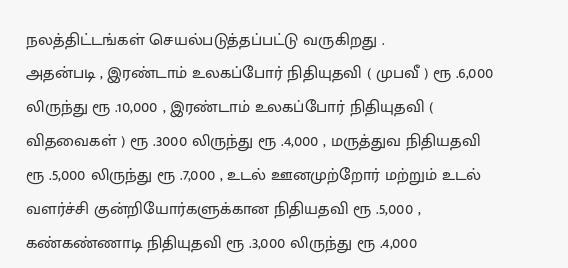நலத்திட்டங்கள் செயல்படுத்தப்பட்டு வருகிறது .
அதன்படி , இரண்டாம் உலகப்போர் நிதியுதவி ( முபவீ ) ரூ .6,000 லிருந்து ரூ .10,000 , இரண்டாம் உலகப்போர் நிதியுதவி ( விதவைகள் ) ரூ .3000 லிருந்து ரூ .4,000 , மருத்துவ நிதியதவி ரூ .5,000 லிருந்து ரூ .7,000 , உடல் ஊனமுற்றோர் மற்றும் உடல் வளர்ச்சி குன்றியோர்களுக்கான நிதியதவி ரூ .5,000 , கண்கண்ணாடி நிதியுதவி ரூ .3,000 லிருந்து ரூ .4,000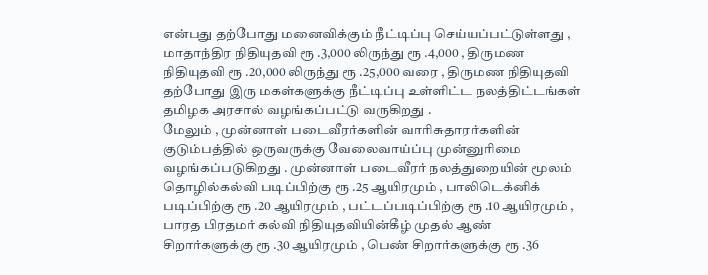என்பது தற்போது மனைவிக்கும் நீட்டிப்பு செய்யப்பட்டுள்ளது , மாதாந்திர நிதியுதவி ரூ .3,000 லிருந்து ரூ .4,000 , திருமண நிதியுதவி ரூ .20,000 லிருந்து ரூ .25,000 வரை , திருமண நிதியுதவி தற்போது இரு மகள்களுக்கு நீட்டிப்பு உள்ளிட்ட நலத்திட்டங்கள் தமிழக அரசால் வழங்கப்பட்டு வருகிறது .
மேலும் , முன்னாள் படைவீரர்களின் வாரிசுதாரர்களின் குடும்பத்தில் ஒருவருக்கு வேலைவாய்ப்பு முன்னுரிமை வழங்கப்படுகிறது . முன்னாள் படைவீரர் நலத்துறையின் மூலம் தொழில்கல்வி படிப்பிற்கு ரூ .25 ஆயிரமும் , பாலிடெக்னிக் படிப்பிற்கு ரூ .20 ஆயிரமும் , பட்டப்படிப்பிற்கு ரூ .10 ஆயிரமும் , பாரத பிரதமர் கல்வி நிதியுதவியின்கீழ் முதல் ஆண் சிறார்களுக்கு ரூ .30 ஆயிரமும் , பெண் சிறார்களுக்கு ரூ .36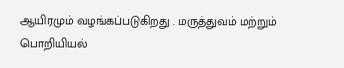ஆயிரமும் வழங்கப்படுகிறது . மருத்துவம் மற்றும் பொறியியல்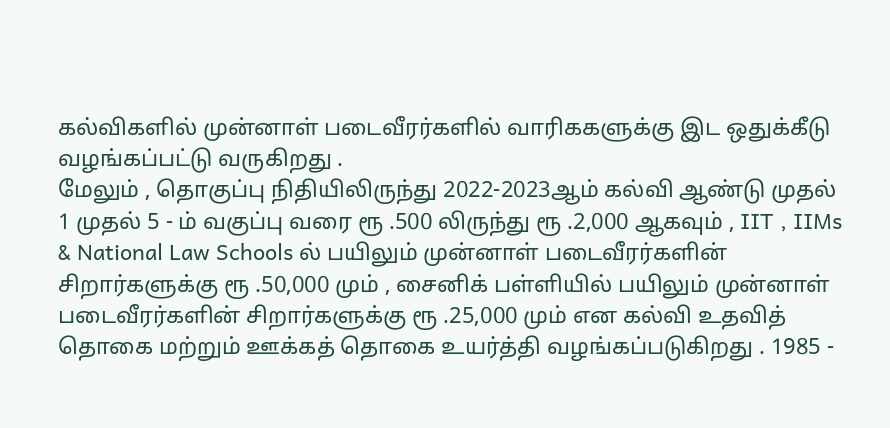கல்விகளில் முன்னாள் படைவீரர்களில் வாரிககளுக்கு இட ஒதுக்கீடு வழங்கப்பட்டு வருகிறது .
மேலும் , தொகுப்பு நிதியிலிருந்து 2022-2023ஆம் கல்வி ஆண்டு முதல் 1 முதல் 5 - ம் வகுப்பு வரை ரூ .500 லிருந்து ரூ .2,000 ஆகவும் , IIT , IIMs & National Law Schools ல் பயிலும் முன்னாள் படைவீரர்களின் சிறார்களுக்கு ரூ .50,000 மும் , சைனிக் பள்ளியில் பயிலும் முன்னாள் படைவீரர்களின் சிறார்களுக்கு ரூ .25,000 மும் என கல்வி உதவித் தொகை மற்றும் ஊக்கத் தொகை உயர்த்தி வழங்கப்படுகிறது . 1985 -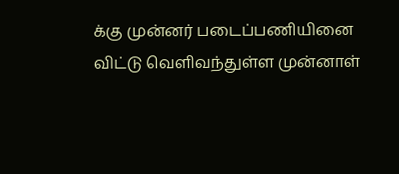க்கு முன்னர் படைப்பணியினை விட்டு வெளிவந்துள்ள முன்னாள்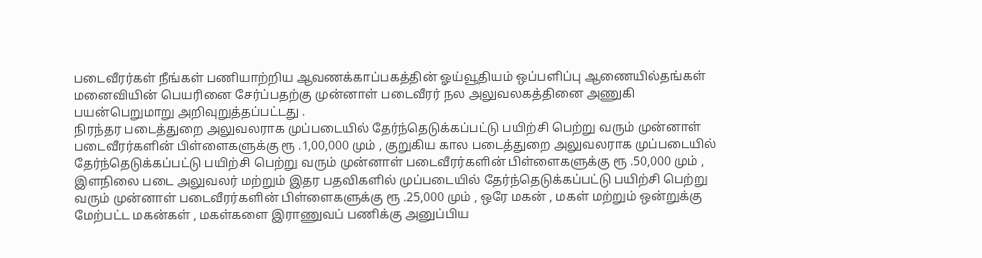படைவீரர்கள் நீங்கள் பணியாற்றிய ஆவணக்காப்பகத்தின் ஓய்வூதியம் ஒப்பளிப்பு ஆணையில்தங்கள் மனைவியின் பெயரினை சேர்ப்பதற்கு முன்னாள் படைவீரர் நல அலுவலகத்தினை அணுகி பயன்பெறுமாறு அறிவுறுத்தப்பட்டது .
நிரந்தர படைத்துறை அலுவலராக முப்படையில் தேர்ந்தெடுக்கப்பட்டு பயிற்சி பெற்று வரும் முன்னாள் படைவீரர்களின் பிள்ளைகளுக்கு ரூ .1,00,000 மும் , குறுகிய கால படைத்துறை அலுவலராக முப்படையில் தேர்ந்தெடுக்கப்பட்டு பயிற்சி பெற்று வரும் முன்னாள் படைவீரர்களின் பிள்ளைகளுக்கு ரூ .50,000 மும் , இளநிலை படை அலுவலர் மற்றும் இதர பதவிகளில் முப்படையில் தேர்ந்தெடுக்கப்பட்டு பயிற்சி பெற்று வரும் முன்னாள் படைவீரர்களின் பிள்ளைகளுக்கு ரூ .25,000 மும் , ஒரே மகன் , மகள் மற்றும் ஒன்றுக்கு மேற்பட்ட மகன்கள் , மகள்களை இராணுவப் பணிக்கு அனுப்பிய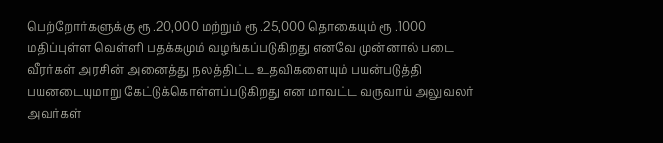பெற்றோர்களுக்கு ரூ .20,000 மற்றும் ரூ .25,000 தொகையும் ரூ .1000 மதிப்புள்ள வெள்ளி பதக்கமும் வழங்கப்படுகிறது எனவே முன்னால் படை வீரர்கள் அரசின் அனைத்து நலத்திட்ட உதவிகளையும் பயன்படுத்தி பயனடையுமாறு கேட்டுக்கொள்ளப்படுகிறது என மாவட்ட வருவாய் அலுவலர் அவர்கள்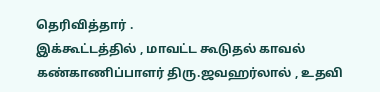தெரிவித்தார் .
இக்கூட்டத்தில் , மாவட்ட கூடுதல் காவல் கண்காணிப்பாளர் திரு.ஜவஹர்லால் , உதவி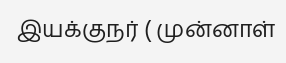இயக்குநர் ( முன்னாள்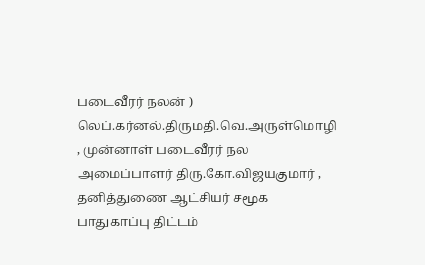படைவீரர் நலன் ) லெப்.கர்னல்.திருமதி.வெ.அருள்மொழி , முன்னாள் படைவீரர் நல அமைப்பாளர் திரு.கோ.விஜயகுமார் , தனித்துணை ஆட்சியர் சமூக பாதுகாப்பு திட்டம்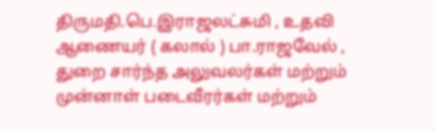திருமதி.பெ.இராஜலட்சுமி , உதவி ஆணையர் ( கலால் ) பா.ராஜவேல் , துறை சார்ந்த அலுவலர்கள் மற்றும் முன்னாள் படைவீரர்கள் மற்றும்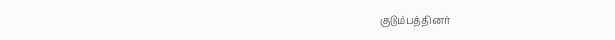குடும்பத்தினர்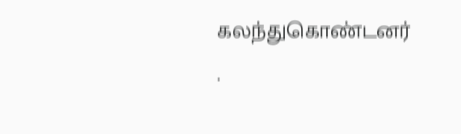கலந்துகொண்டனர் .